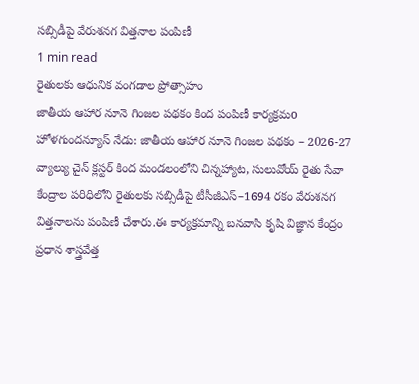సబ్సిడీపై వేరుశనగ విత్తనాల పంపిణీ
1 min read
రైతులకు ఆధునిక వంగడాల ప్రోత్సాహం
జాతీయ ఆహార నూనె గింజల పథకం కింద పంపిణీ కార్యక్రమo
హోళగుందన్యూస్ నేడు: జాతీయ ఆహార నూనె గింజల పథకం – 2026-27 వ్యాల్యు చైన్ క్లస్టర్ కింద మండలంలోని చిన్నహ్యాట, సులువోయ్ రైతు సేవా కేంద్రాల పరిధిలోని రైతులకు సబ్సిడీపై టీసీజీఎస్–1694 రకం వేరుశనగ విత్తనాలను పంపిణీ చేశారు.ఈ కార్యక్రమాన్ని బనవాసి కృషి విజ్ఞాన కేంద్రం ప్రధాన శాస్త్రవేత్త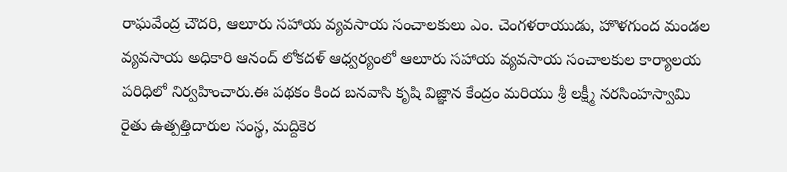రాఘవేంద్ర చౌదరి, ఆలూరు సహాయ వ్యవసాయ సంచాలకులు ఎం. చెంగళరాయుడు, హొళగుంద మండల వ్యవసాయ అధికారి ఆనంద్ లోకదళ్ ఆధ్వర్యంలో ఆలూరు సహాయ వ్యవసాయ సంచాలకుల కార్యాలయ పరిధిలో నిర్వహించారు.ఈ పథకం కింద బనవాసి కృషి విజ్ఞాన కేంద్రం మరియు శ్రీ లక్ష్మీ నరసింహస్వామి రైతు ఉత్పత్తిదారుల సంస్థ, మద్దికెర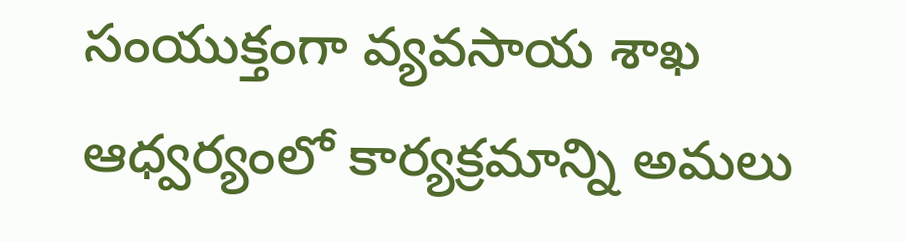సంయుక్తంగా వ్యవసాయ శాఖ ఆధ్వర్యంలో కార్యక్రమాన్ని అమలు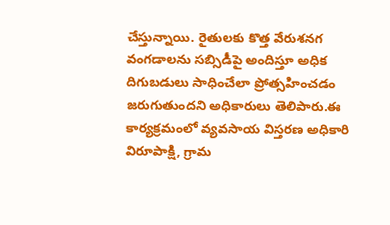చేస్తున్నాయి. రైతులకు కొత్త వేరుశనగ వంగడాలను సబ్సిడీపై అందిస్తూ అధిక దిగుబడులు సాధించేలా ప్రోత్సహించడం జరుగుతుందని అధికారులు తెలిపారు.ఈ కార్యక్రమంలో వ్యవసాయ విస్తరణ అధికారి విరూపాక్షి, గ్రామ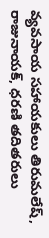వ్యవసాయ సహాయకులు తిరుమలేష్, రాజునాయక్, ధరణి తదితరులు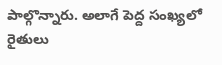పాల్గొన్నారు. అలాగే పెద్ద సంఖ్యలో రైతులు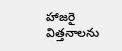హాజరై విత్తనాలను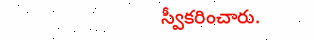స్వీకరించారు.